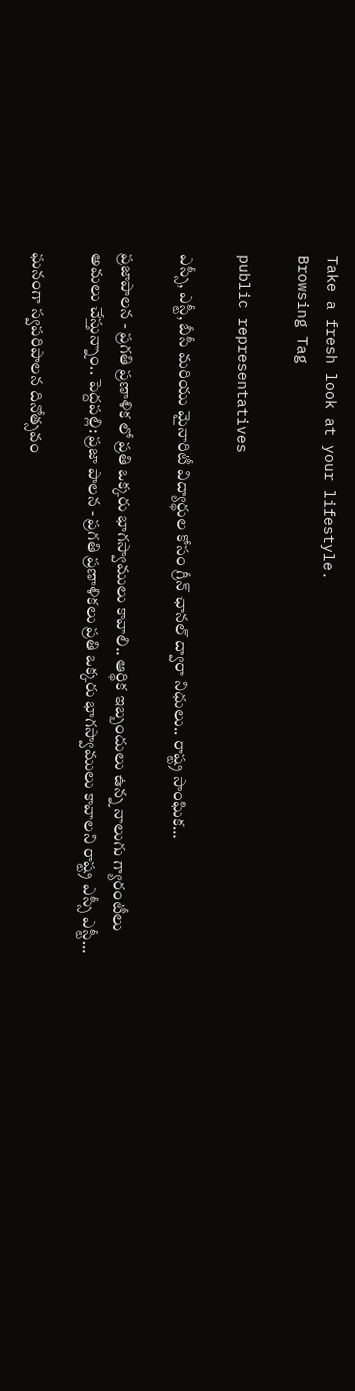Take a fresh look at your lifestyle.
Browsing Tag

public representatives

ఎస్సీ, ఎస్టీ, బీసీ మరియు మైనారిటీ విద్యార్థుల కోసం గ్రీన్ ఛానల్ ద్వారా నిధులు.. రాష్ట్ర సాంఘిక…

ప్రజాపాలన - ప్రగతి ప్రణాళిక లో ప్రతి ఒక్కరు భాగస్వాములు కావాలి.. ఆర్థిక ఇబ్బందులు ఉన్న నాలుగు గ్యారంటీలు అమలు చేస్తున్నాం.. పెద్దపల్లి: ప్రజా పాలన - ప్రగతి ప్రణాళికలు ప్రతి ఒక్కరు భాగస్వాములు కావాలని రాష్ట్ర ఎస్సీ ఎస్టీ…

ఘనంగా స్వపరిపాలన దినోత్సవం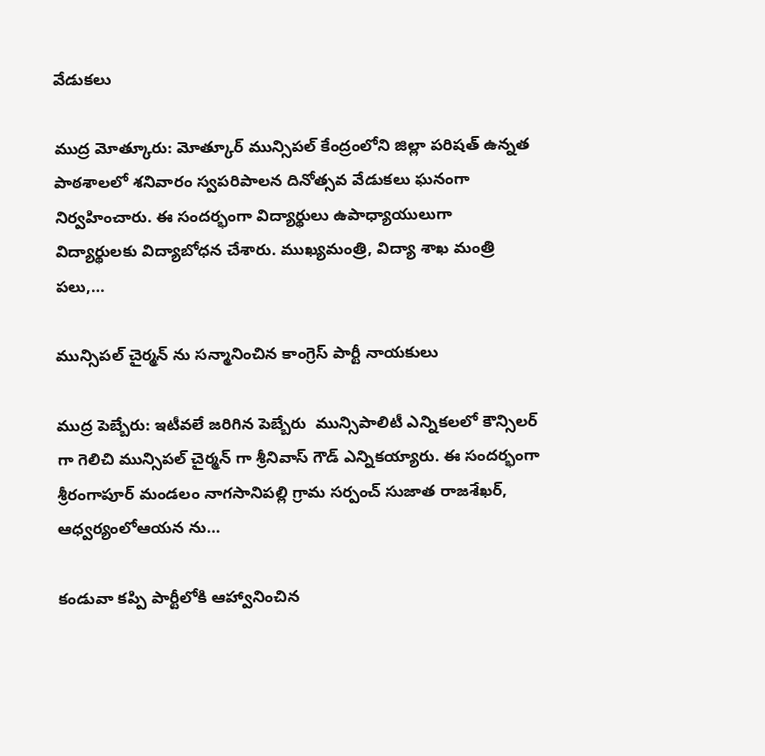వేడుకలు

ముద్ర మోత్కూరు: మోత్కూర్ మున్సిపల్ కేంద్రంలోని జిల్లా పరిషత్ ఉన్నత పాఠశాలలో శనివారం స్వపరిపాలన దినోత్సవ వేడుకలు ఘనంగా నిర్వహించారు. ఈ సందర్భంగా విద్యార్థులు ఉపాధ్యాయులుగా విద్యార్థులకు విద్యాబోధన చేశారు. ముఖ్యమంత్రి, విద్యా శాఖ మంత్రి పలు,…

మున్సిపల్ చైర్మన్ ను సన్మానించిన కాంగ్రెస్ పార్టీ నాయకులు

ముద్ర పెబ్బేరు: ఇటీవలే జరిగిన పెబ్బేరు  మున్సిపాలిటీ ఎన్నికలలో కౌన్సిలర్ గా గెలిచి మున్సిపల్ చైర్మన్ గా శ్రీనివాస్ గౌడ్ ఎన్నికయ్యారు. ఈ సందర్భంగా శ్రీరంగాపూర్ మండలం నాగసానిపల్లి గ్రామ సర్పంచ్ సుజాత రాజశేఖర్, ఆధ్వర్యంలోఆయన ను…

కండువా కప్పి పార్టీలోకి ఆహ్వానించిన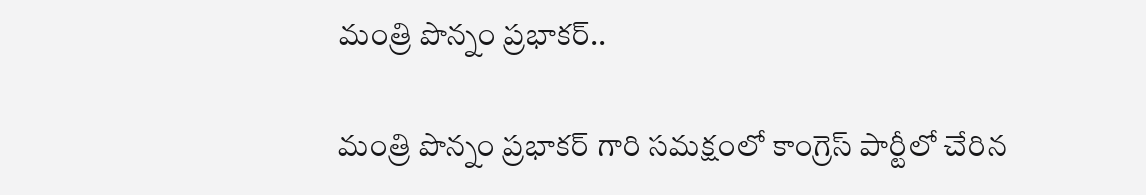మంత్రి పొన్నం ప్రభాకర్..

మంత్రి పొన్నం ప్రభాకర్ గారి సమక్షంలో కాంగ్రెస్ పార్టీలో చేరిన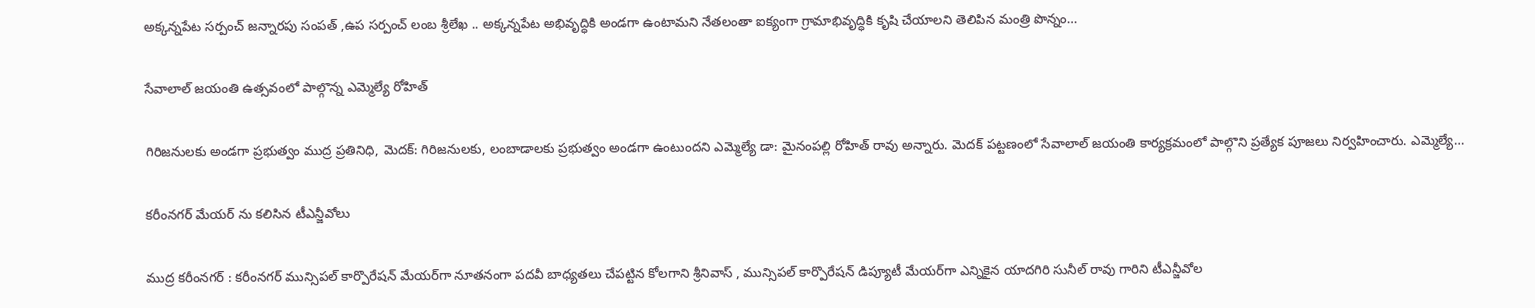అక్కన్నపేట సర్పంచ్ జన్నారపు సంపత్ ,ఉప సర్పంచ్ లంబ శ్రీలేఖ .. అక్కన్నపేట అభివృద్ధికి అండగా ఉంటామని నేతలంతా ఐక్యంగా గ్రామాభివృద్ధికి కృషి చేయాలని తెలిపిన మంత్రి పొన్నం…

సేవాలాల్ జయంతి ఉత్సవంలో పాల్గొన్న ఎమ్మెల్యే రోహిత్

గిరిజనులకు అండగా ప్రభుత్వం ముద్ర ప్రతినిధి, మెదక్: గిరిజనులకు, లంబాడాలకు ప్రభుత్వం అండగా ఉంటుందని ఎమ్మెల్యే డా: మైనంపల్లి రోహిత్ రావు అన్నారు. మెదక్ పట్టణంలో సేవాలాల్ జయంతి కార్యక్రమంలో పాల్గొని ప్రత్యేక పూజలు నిర్వహించారు. ఎమ్మెల్యే…

కరీంనగర్ మేయర్ ను కలిసిన టీఎన్జీవోలు

ముద్ర కరీంనగర్ : కరీంనగర్ మున్సిపల్ కార్పొరేషన్ మేయర్‌గా నూతనంగా పదవీ బాధ్యతలు చేపట్టిన కోలగాని శ్రీనివాస్ , మున్సిపల్ కార్పొరేషన్ డిప్యూటీ మేయర్‌గా ఎన్నికైన యాదగిరి సునీల్ రావు గారిని టీఎన్జీవోల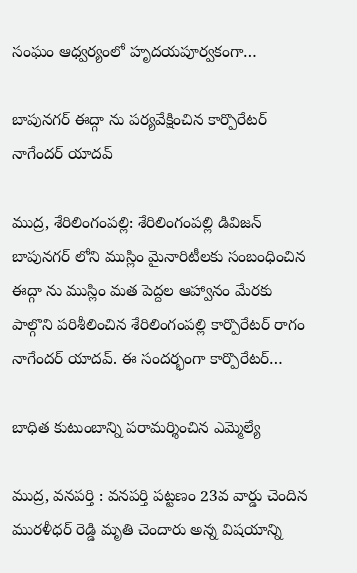సంఘం ఆధ్వర్యంలో హృదయపూర్వకంగా…

బాపునగర్ ఈద్గా ను పర్యవేక్షించిన కార్పొరేటర్ నాగేందర్ యాదవ్

ముద్ర, శేరిలింగంపల్లి: శేరిలింగంపల్లి డివిజన్ బాపునగర్ లోని ముస్లిం మైనారిటీలకు సంబంధించిన ఈద్గా ను ముస్లిం మత పెద్దల ఆహ్వానం మేరకు పాల్గొని పరిశీలించిన శేరిలింగంపల్లి కార్పొరేటర్ రాగం నాగేందర్ యాదవ్. ఈ సందర్భంగా కార్పొరేటర్…

బాధిత కుటుంబాన్ని పరామర్శించిన ఎమ్మెల్యే

ముద్ర, వనపర్తి : వనపర్తి పట్టణం 23వ వార్డు చెందిన మురళీధర్ రెడ్డి మృతి చెందారు అన్న విషయాన్ని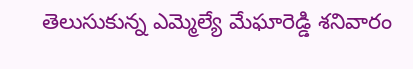తెలుసుకున్న ఎమ్మెల్యే మేఘారెడ్డి శనివారం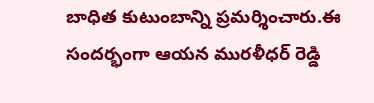బాధిత కుటుంబాన్ని ప్రమర్శించారు.ఈ సందర్భంగా ఆయన మురళీధర్ రెడ్డి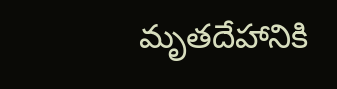మృతదేహానికి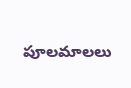పూలమాలలు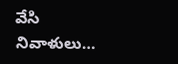వేసి నివాళులు…